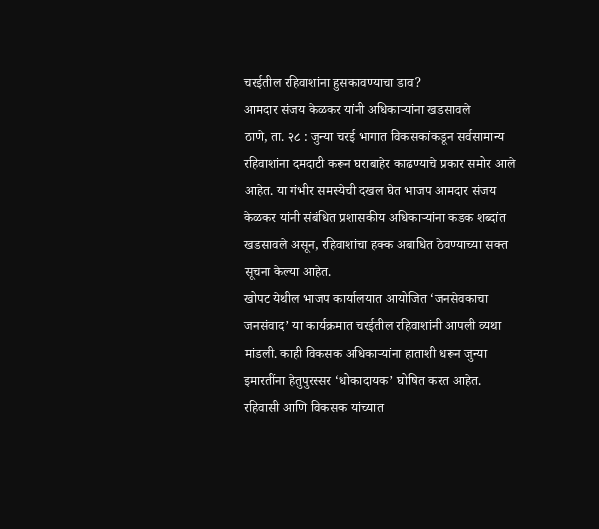चरईतील रहिवाशांना हुसकावण्याचा डाव?
आमदार संजय केळकर यांनी अधिकाऱ्यांना खडसावले
ठाणे, ता. २८ : जुन्या चरई भागात विकसकांकडून सर्वसामान्य रहिवाशांना दमदाटी करून घराबाहेर काढण्याचे प्रकार समोर आले आहेत. या गंभीर समस्येची दखल घेत भाजप आमदार संजय केळकर यांनी संबंधित प्रशासकीय अधिकाऱ्यांना कडक शब्दांत खडसावले असून, रहिवाशांचा हक्क अबाधित ठेवण्याच्या सक्त सूचना केल्या आहेत.
खोपट येथील भाजप कार्यालयात आयोजित ‘जनसेवकाचा जनसंवाद’ या कार्यक्रमात चरईतील रहिवाशांनी आपली व्यथा मांडली. काही विकसक अधिकाऱ्यांना हाताशी धरून जुन्या इमारतींना हेतुपुरस्सर ‘धोकादायक’ घोषित करत आहेत. रहिवासी आणि विकसक यांच्यात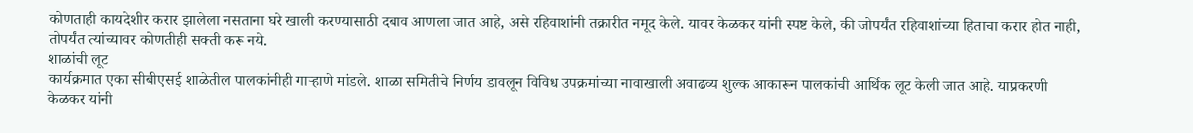कोणताही कायदेशीर करार झालेला नसताना घरे खाली करण्यासाठी दबाव आणला जात आहे, असे रहिवाशांनी तक्रारीत नमूद केले. यावर केळकर यांनी स्पष्ट केले, की जोपर्यंत रहिवाशांच्या हिताचा करार होत नाही, तोपर्यंत त्यांच्यावर कोणतीही सक्ती करू नये.
शाळांची लूट
कार्यक्रमात एका सीबीएसई शाळेतील पालकांनीही गाऱ्हाणे मांडले. शाळा समितीचे निर्णय डावलून विविध उपक्रमांच्या नावाखाली अवाढव्य शुल्क आकारून पालकांची आर्थिक लूट केली जात आहे. याप्रकरणी केळकर यांनी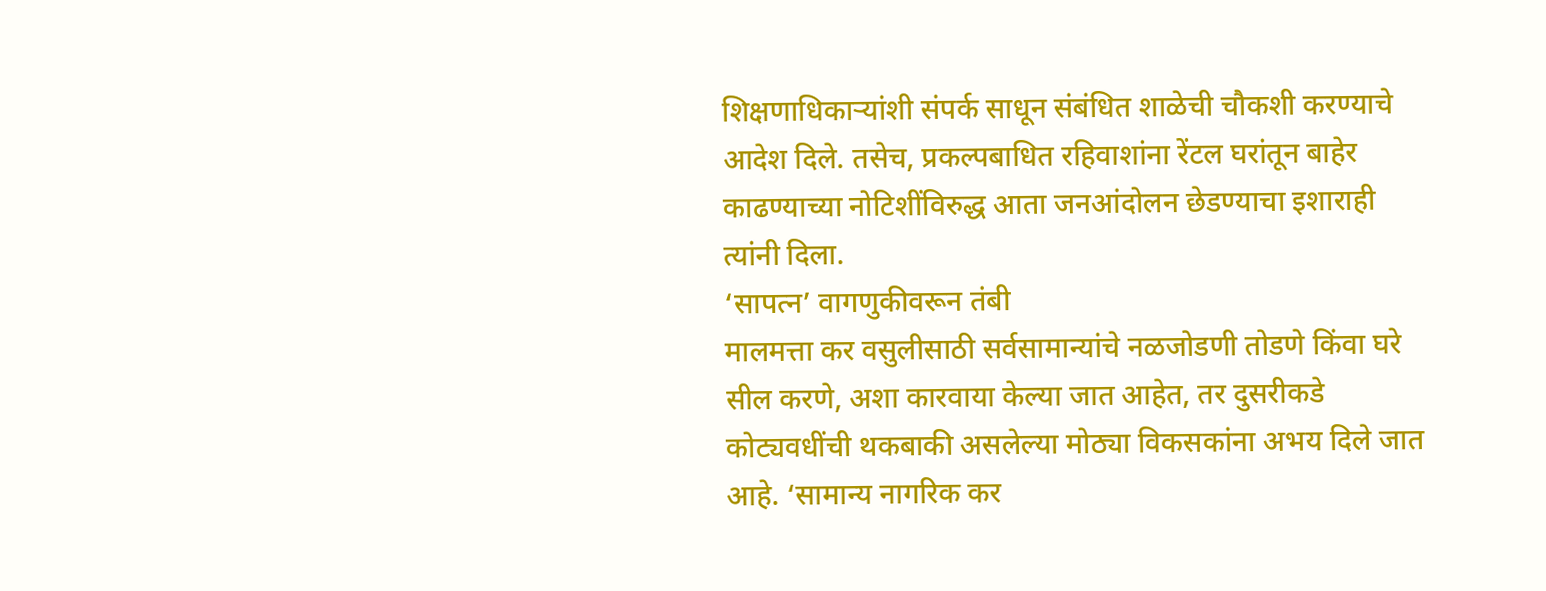शिक्षणाधिकाऱ्यांशी संपर्क साधून संबंधित शाळेची चौकशी करण्याचे आदेश दिले. तसेच, प्रकल्पबाधित रहिवाशांना रेंटल घरांतून बाहेर काढण्याच्या नोटिशींविरुद्ध आता जनआंदोलन छेडण्याचा इशाराही त्यांनी दिला.
‘सापत्न’ वागणुकीवरून तंबी
मालमत्ता कर वसुलीसाठी सर्वसामान्यांचे नळजोडणी तोडणे किंवा घरे सील करणे, अशा कारवाया केल्या जात आहेत, तर दुसरीकडे कोट्यवधींची थकबाकी असलेल्या मोठ्या विकसकांना अभय दिले जात आहे. ‘सामान्य नागरिक कर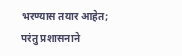भरण्यास तयार आहेत; परंतु प्रशासनाने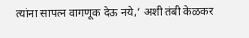त्यांना सापत्न वागणूक देऊ नये,’ अशी तंबी केळकर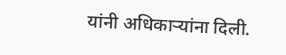यांनी अधिकाऱ्यांना दिली.